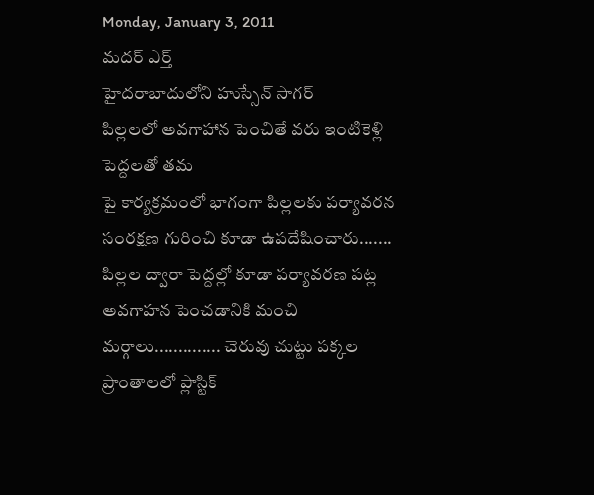Monday, January 3, 2011
మదర్ ఎర్త్
హైదరాబాదులోని హుస్సేన్ సాగర్
పిల్లలలో అవగాహాన పెంచితే వరు ఇంటికెళ్లి పెద్దలతో తమ
పై కార్యక్రమంలో భాగంగా పిల్లలకు పర్యావరన సంరక్షణ గురించి కూడా ఉపదేషించారు.......
పిల్లల ద్వారా పెద్దల్లో కూడా పర్యావరణ పట్ల అవగాహన పెంచడానికి మంచి మర్గాలు.............. చెరువు చుట్టు పక్కల ప్రాంతాలలో ప్లాస్టిక్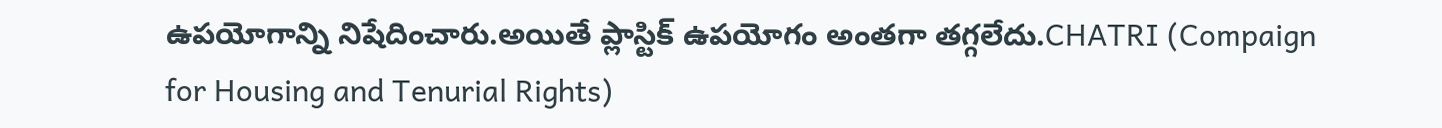ఉపయోగాన్ని నిషేదించారు.అయితే ప్లాస్టిక్ ఉపయోగం అంతగా తగ్గలేదు.CHATRI (Compaign for Housing and Tenurial Rights)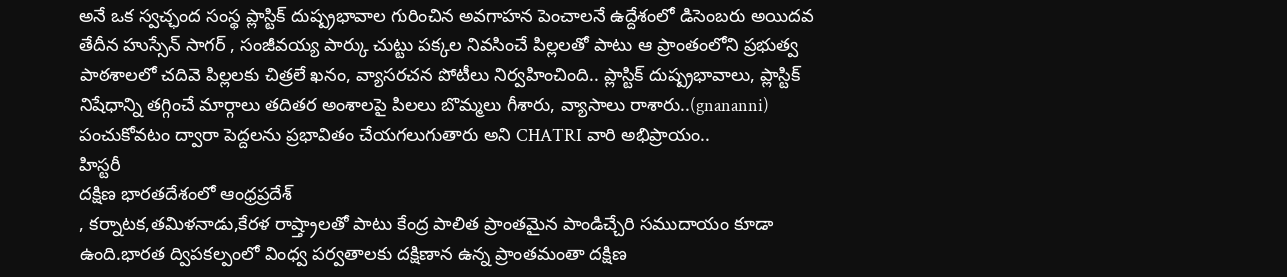అనే ఒక స్వచ్ఛంద సంస్థ ప్లాస్టిక్ దుష్ప్రభావాల గురించిన అవగాహన పెంచాలనే ఉద్దేశంలో డిసెంబరు అయిదవ తేదీన హుస్సేన్ సాగర్ , సంజీవయ్య పార్కు చుట్టు పక్కల నివసించే పిల్లలతో పాటు ఆ ప్రాంతంలోని ప్రభుత్వ పాఠశాలలో చదివె పిల్లలకు చిత్రలే ఖనం, వ్యాసరచన పోటీలు నిర్వహించింది.. ప్లాస్టిక్ దుష్ప్రభావాలు, ప్లాస్టిక్ నిషేధాన్ని తగ్గించే మార్గాలు తదితర అంశాలపై పిలలు బొమ్మలు గీశారు, వ్యాసాలు రాశారు..(gnananni) పంచుకోవటం ద్వారా పెద్దలను ప్రభావితం చేయగలుగుతారు అని CHATRI వారి అభిప్రాయం..
హిస్టరీ
దక్షిణ భారతదేశంలో ఆంధ్రప్రదేశ్
, కర్నాటక,తమిళనాడు,కేరళ రాష్త్రాలతో పాటు కేంద్ర పాలిత ప్రాంతమైన పాండిచ్చేరి సముదాయం కూడా ఉంది.భారత ద్విపకల్పంలో వింధ్వ పర్వతాలకు దక్షిణాన ఉన్న ప్రాంతమంతా దక్షిణ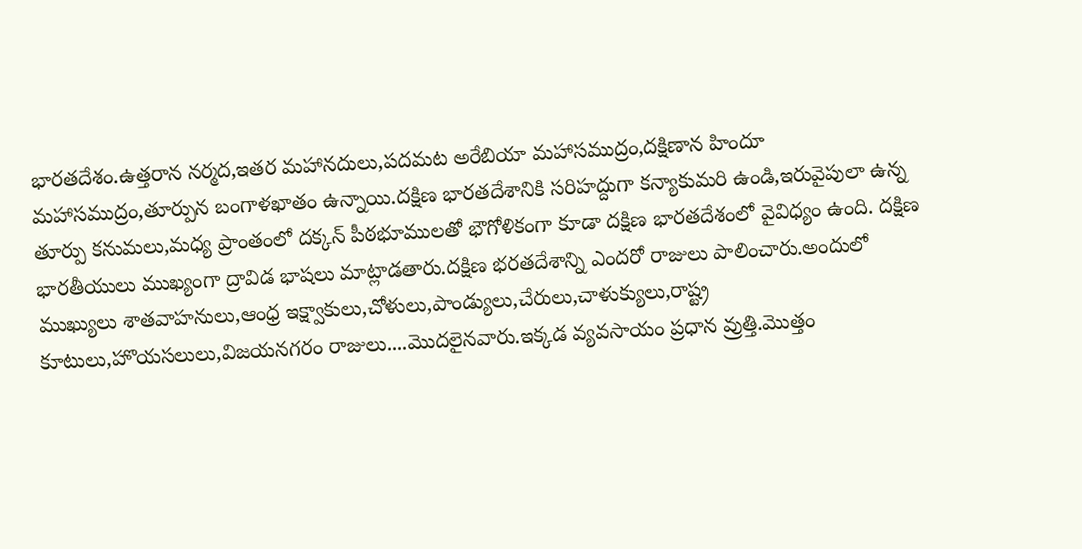భారతదేశం.ఉత్తరాన నర్మద,ఇతర మహానదులు,పదమట అరేబియా మహాసముద్రం,దక్షిణాన హిందూ మహాసముద్రం,తూర్పున బంగాళఖాతం ఉన్నాయి.దక్షిణ భారతదేశానికి సరిహద్దుగా కన్యాకుమరి ఉండి,ఇరువైపులా ఉన్న తూర్పు కనుమలు,మధ్య ప్రాంతంలో దక్కన్ పీఠభూములతో భౌగోళికంగా కూడా దక్షిణ భారతదేశంలో వైవిధ్యం ఉంది. దక్షిణ భారతీయులు ముఖ్యంగా ద్రావిడ భాషలు మాట్లాడతారు.దక్షిణ భరతదేశాన్ని ఎందరో రాజులు పాలించారు.అందులో ముఖ్యులు శాతవాహనులు,ఆంధ్ర ఇక్ష్వాకులు,చోళులు,పాండ్యులు,చేరులు,చాళుక్యులు,రాష్ట్ర కూటులు,హొయసలులు,విజయనగరం రాజులు....మొదలైనవారు.ఇక్కడ వ్యవసాయం ప్రధాన వ్రుత్తి.మొత్తం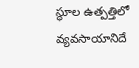స్థూల ఉత్పత్తిలో వ్యవసాయానిదే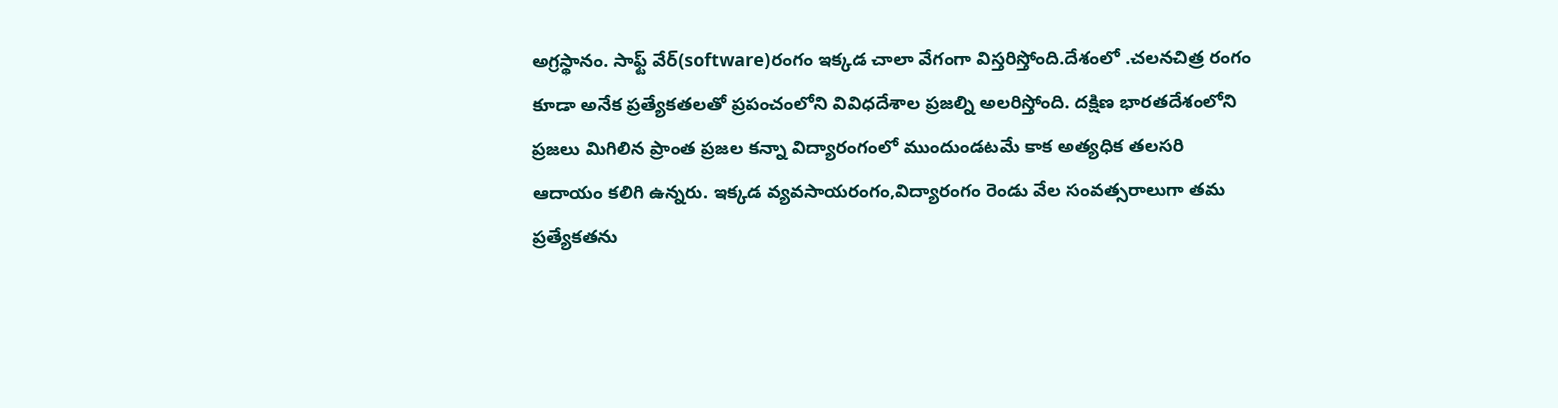అగ్రస్థానం. సాఫ్ట్ వేర్(software)రంగం ఇక్కడ చాలా వేగంగా విస్తరిస్తోంది.దేశంలో .చలనచిత్ర రంగం కూడా అనేక ప్రత్యేకతలతో ప్రపంచంలోని వివిధదేశాల ప్రజల్ని అలరిస్తోంది. దక్షిణ భారతదేశంలోని ప్రజలు మిగిలిన ప్రాంత ప్రజల కన్నా విద్యారంగంలో ముందుండటమే కాక అత్యధిక తలసరి ఆదాయం కలిగి ఉన్నరు. ఇక్కడ వ్యవసాయరంగం,విద్యారంగం రెండు వేల సంవత్సరాలుగా తమ ప్రత్యేకతను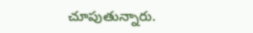చూపుతున్నారు.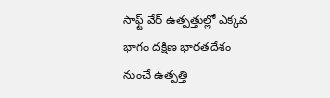సాఫ్ట్ వేర్ ఉత్పత్తుల్లో ఎక్కవ భాగం దక్షిణ భారతదేశం నుంచే ఉత్పత్తి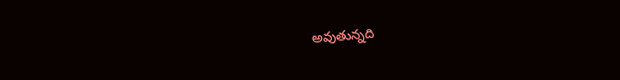అవుతున్నది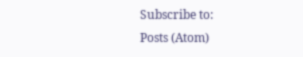Subscribe to:
Posts (Atom)